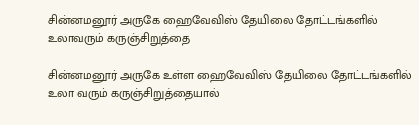சின்னமனூர் அருகே ஹைவேவிஸ் தேயிலை தோட்டங்களில் உலாவரும் கருஞ்சிறுத்தை

சின்னமனூர் அருகே உள்ள ஹைவேவிஸ் தேயிலை தோட்டங்களில் உலா வரும் கருஞ்சிறுத்தையால்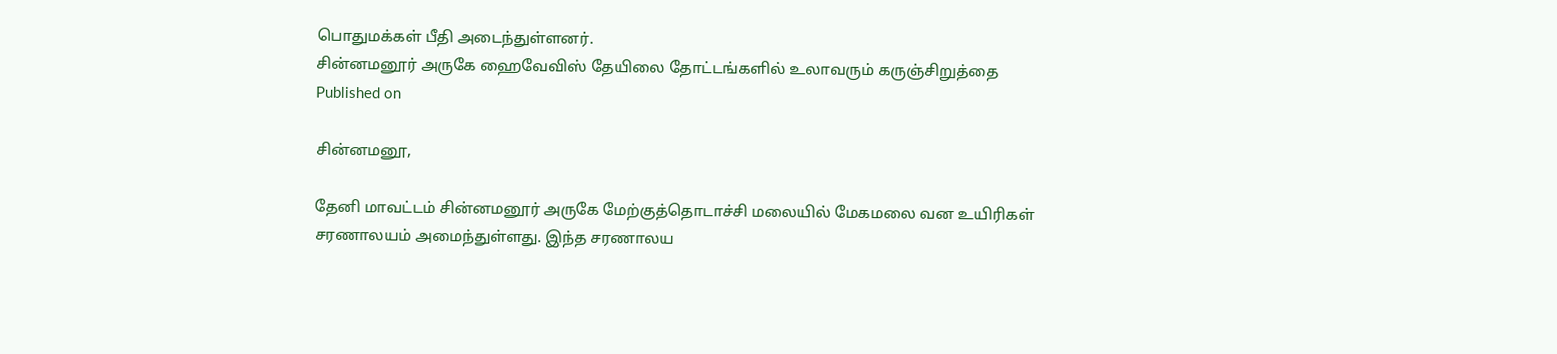பொதுமக்கள் பீதி அடைந்துள்ளனர்.
சின்னமனூர் அருகே ஹைவேவிஸ் தேயிலை தோட்டங்களில் உலாவரும் கருஞ்சிறுத்தை
Published on

சின்னமனூ,

தேனி மாவட்டம் சின்னமனூர் அருகே மேற்குத்தொடாச்சி மலையில் மேகமலை வன உயிரிகள் சரணாலயம் அமைந்துள்ளது. இந்த சரணாலய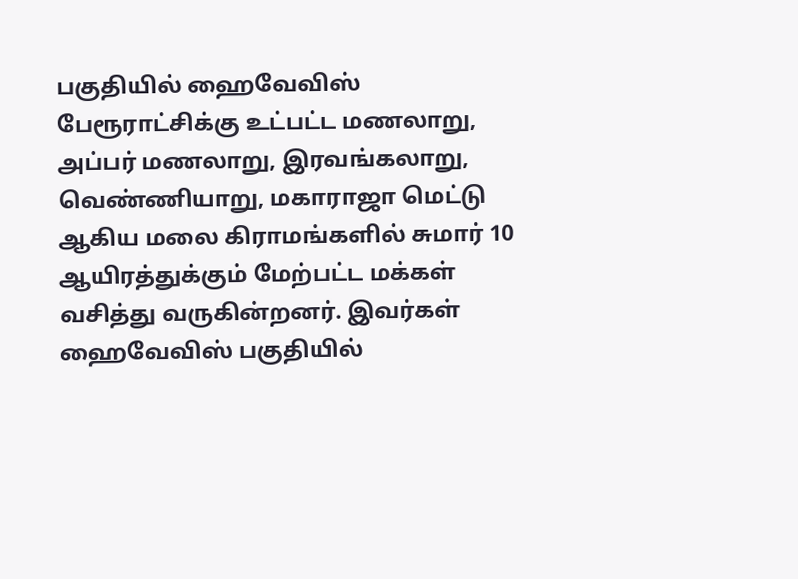பகுதியில் ஹைவேவிஸ் பேரூராட்சிக்கு உட்பட்ட மணலாறு, அப்பர் மணலாறு, இரவங்கலாறு, வெண்ணியாறு, மகாராஜா மெட்டு ஆகிய மலை கிராமங்களில் சுமார் 10 ஆயிரத்துக்கும் மேற்பட்ட மக்கள் வசித்து வருகின்றனர். இவர்கள் ஹைவேவிஸ் பகுதியில்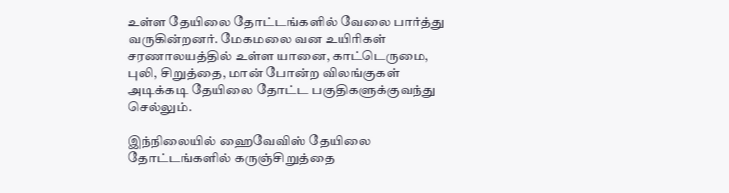உள்ள தேயிலை தோட்டங்களில் வேலை பார்த்து வருகின்றனர். மேகமலை வன உயிரிகள் சரணாலயத்தில் உள்ள யானை, காட்டெருமை, புலி, சிறுத்தை, மான் போன்ற விலங்குகள் அடிக்கடி தேயிலை தோட்ட பகுதிகளுக்குவந்து செல்லும்.

இந்நிலையில் ஹைவேவிஸ் தேயிலை தோட்டங்களில் கருஞ்சிறுத்தை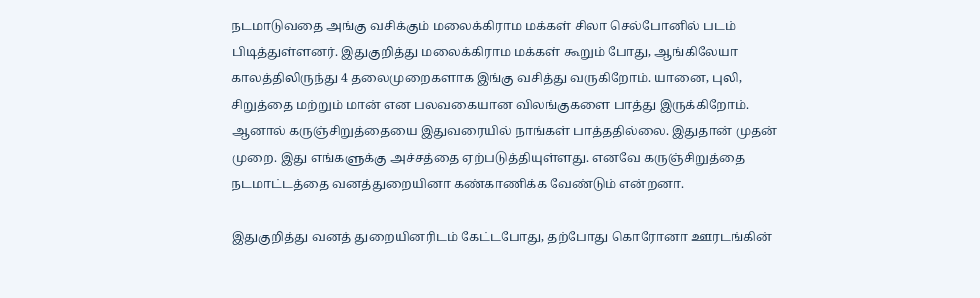நடமாடுவதை அங்கு வசிக்கும் மலைக்கிராம மக்கள் சிலா செல்போனில் படம் பிடித்துள்ளனர். இதுகுறித்து மலைக்கிராம மக்கள் கூறும் போது, ஆங்கிலேயா காலத்திலிருந்து 4 தலைமுறைகளாக இங்கு வசித்து வருகிறோம். யானை, புலி, சிறுத்தை மற்றும் மான் என பலவகையான விலங்குகளை பாத்து இருக்கிறோம். ஆனால் கருஞ்சிறுத்தையை இதுவரையில் நாங்கள் பாத்ததில்லை. இதுதான் முதன் முறை. இது எங்களுக்கு அச்சத்தை ஏற்படுத்தியுள்ளது. எனவே கருஞ்சிறுத்தை நடமாட்டத்தை வனத்துறையினா கண்காணிக்க வேண்டும் என்றனா.

இதுகுறித்து வனத் துறையினரிடம் கேட்டபோது, தற்போது கொரோனா ஊரடங்கின்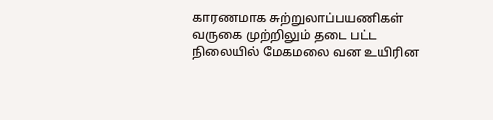காரணமாக சுற்றுலாப்பயணிகள் வருகை முற்றிலும் தடை பட்ட நிலையில் மேகமலை வன உயிரின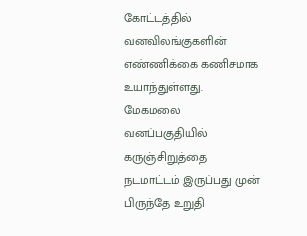கோட்டத்தில் வனவிலங்குகளின் எண்ணிக்கை கணிசமாக உயாந்துள்ளது. மேகமலை வனப்பகுதியில் கருஞ்சிறுத்தை நடமாட்டம் இருப்பது முன் பிருந்தே உறுதி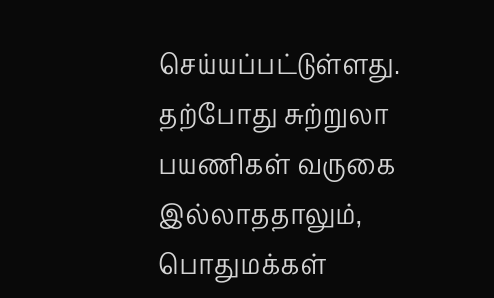செய்யப்பட்டுள்ளது. தற்போது சுற்றுலா பயணிகள் வருகை இல்லாததாலும், பொதுமக்கள்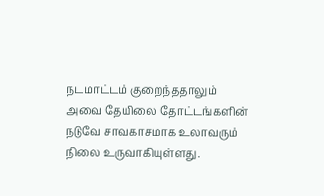நடமாட்டம் குறைந்ததாலும் அவை தேயிலை தோட்டங்களின் நடுவே சாவகாசமாக உலாவரும் நிலை உருவாகியுள்ளது.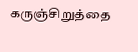கருஞ்சிறுத்தை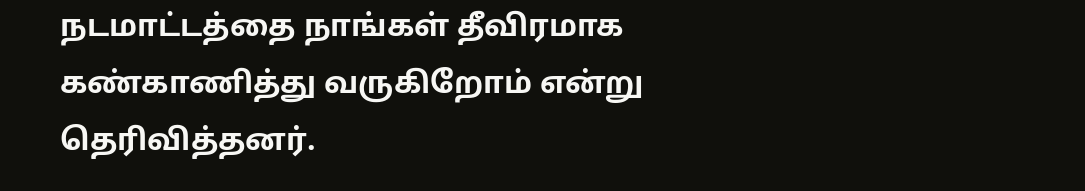நடமாட்டத்தை நாங்கள் தீவிரமாக கண்காணித்து வருகிறோம் என்று தெரிவித்தனர்.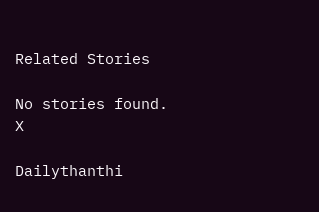Related Stories

No stories found.
X

Dailythanthi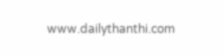www.dailythanthi.com